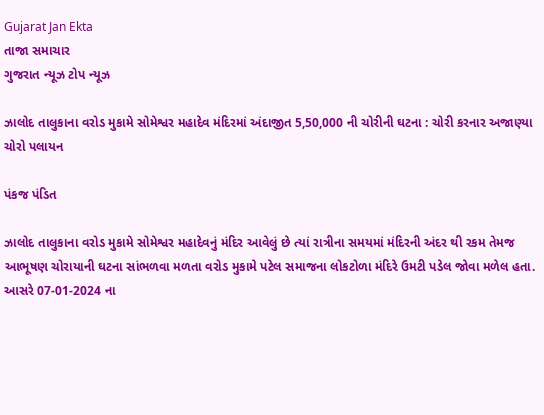Gujarat Jan Ekta
તાજા સમાચાર
ગુજરાત ન્યૂઝ ટોપ ન્યૂઝ

ઝાલોદ તાલુકાના વરોડ મુકામે સોમેશ્વર મહાદેવ મંદિરમાં અંદાજીત 5,50,000 ની ચોરીની ઘટના : ચોરી કરનાર અજાણ્યા ચોરો પલાયન

પંકજ પંડિત

ઝાલોદ તાલુકાના વરોડ મુકામે સોમેશ્વર મહાદેવનું મંદિર આવેલું છે ત્યાં રાત્રીના સમયમાં મંદિરની અંદર થી રકમ તેમજ આભૂષણ ચોરાયાની ઘટના સાંભળવા મળતા વરોડ મુકામે પટેલ સમાજના લોકટોળા મંદિરે ઉમટી પડેલ જોવા મળેલ હતા.
આસરે 07-01-2024 ના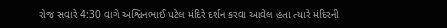રોજ સવારે 4:30 વાગે અશ્વિનભાઈ પટેલ મંદિરે દર્શન કરવા આવેલ હતા ત્યારે મંદિરની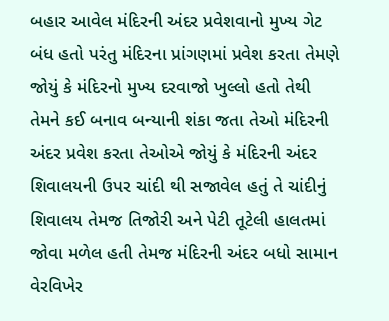બહાર આવેલ મંદિરની અંદર પ્રવેશવાનો મુખ્ય ગેટ બંધ હતો પરંતુ મંદિરના પ્રાંગણમાં પ્રવેશ કરતા તેમણે જોયું કે મંદિરનો મુખ્ય દરવાજો ખુલ્લો હતો તેથી તેમને કઈ બનાવ બન્યાની શંકા જતા તેઓ મંદિરની અંદર પ્રવેશ કરતા તેઓએ જોયું કે મંદિરની અંદર શિવાલયની ઉપર ચાંદી થી સજાવેલ હતું તે ચાંદીનું શિવાલય તેમજ તિજોરી અને પેટી તૂટેલી હાલતમાં જોવા મળેલ હતી તેમજ મંદિરની અંદર બધો સામાન વેરવિખેર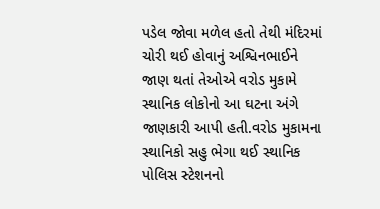પડેલ જોવા મળેલ હતો તેથી મંદિરમાં ચોરી થઈ હોવાનું અશ્વિનભાઈને જાણ થતાં તેઓએ વરોડ મુકામે સ્થાનિક લોકોનો આ ઘટના અંગે જાણકારી આપી હતી.વરોડ મુકામના સ્થાનિકો સહુ ભેગા થઈ સ્થાનિક પોલિસ સ્ટેશનનો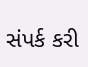સંપર્ક કરી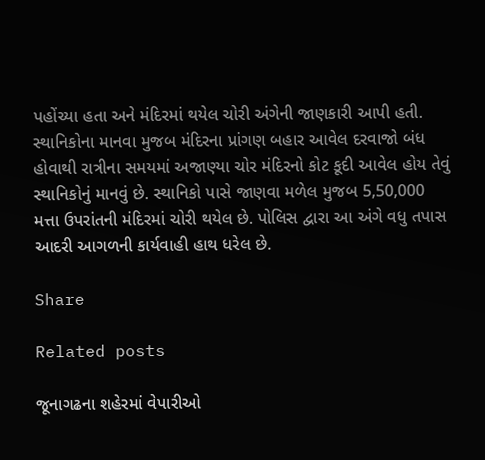પહોંચ્યા હતા અને મંદિરમાં થયેલ ચોરી અંગેની જાણકારી આપી હતી. સ્થાનિકોના માનવા મુજબ મંદિરના પ્રાંગણ બહાર આવેલ દરવાજો બંધ હોવાથી રાત્રીના સમયમાં અજાણ્યા ચોર મંદિરનો કોટ કૂદી આવેલ હોય તેવું સ્થાનિકોનું માનવું છે. સ્થાનિકો પાસે જાણવા મળેલ મુજબ 5,50,000 મત્તા ઉપરાંતની મંદિરમાં ચોરી થયેલ છે. પોલિસ દ્વારા આ અંગે વધુ તપાસ આદરી આગળની કાર્યવાહી હાથ ધરેલ છે.

Share

Related posts

જૂનાગઢના શહેરમાં વેપારીઓ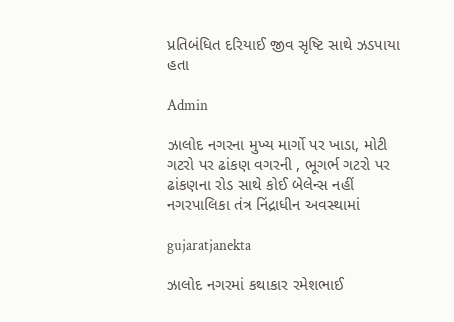પ્રતિબંધિત દરિયાઈ જીવ સૃષ્ટિ સાથે ઝડપાયા હતા

Admin

ઝાલોદ નગરના મુખ્ય માર્ગો પર ખાડા, મોટી ગટરો પર ઢાંકણ વગરની , ભૂગર્ભ ગટરો પર ઢાંકણના રોડ સાથે કોઈ બેલેન્સ નહીં નગરપાલિકા તંત્ર નિંદ્રાધીન અવસ્થામાં

gujaratjanekta

ઝાલોદ નગરમાં કથાકાર રમેશભાઈ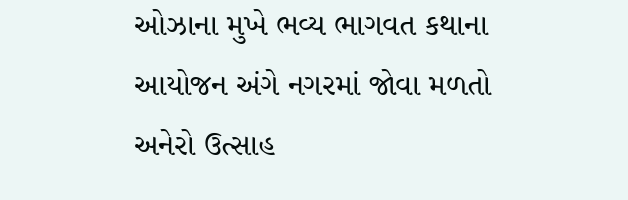ઓઝાના મુખે ભવ્ય ભાગવત કથાના આયોજન અંગે નગરમાં જોવા મળતો અનેરો ઉત્સાહ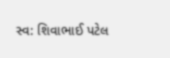સ્વ: શિવાભાઈ પટેલ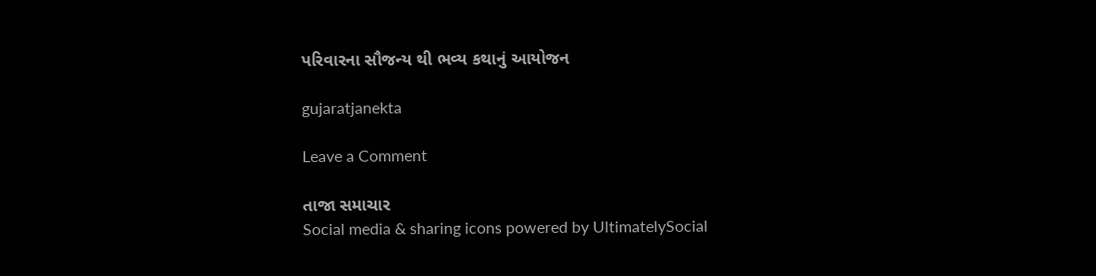પરિવારના સૌજન્ય થી ભવ્ય કથાનું આયોજન

gujaratjanekta

Leave a Comment

તાજા સમાચાર
Social media & sharing icons powered by UltimatelySocial